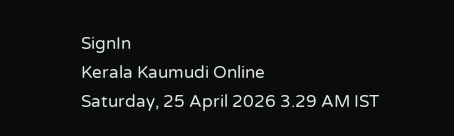SignIn
Kerala Kaumudi Online
Saturday, 25 April 2026 3.29 AM IST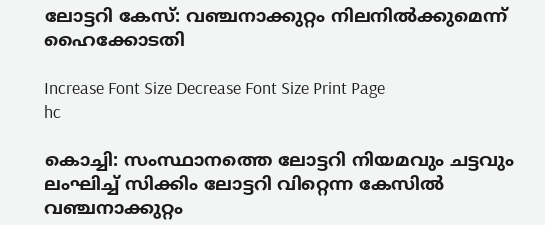ലോട്ടറി കേസ്: വഞ്ചനാക്കുറ്റം നിലനിൽക്കുമെന്ന് ഹൈക്കോടതി

Increase Font Size Decrease Font Size Print Page
hc

കൊച്ചി: സംസ്ഥാനത്തെ ലോട്ടറി നിയമവും ചട്ടവും ലംഘിച്ച് സിക്കിം ലോട്ടറി വിറ്റെന്ന കേസിൽ വഞ്ചനാക്കുറ്റം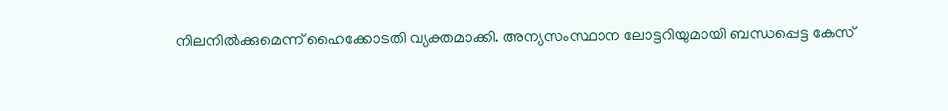നിലനിൽക്കുമെന്ന് ഹൈക്കോടതി വ്യക്തമാക്കി. അന്യസംസ്ഥാന ലോട്ടറിയുമായി ബന്ധപ്പെട്ട കേസ്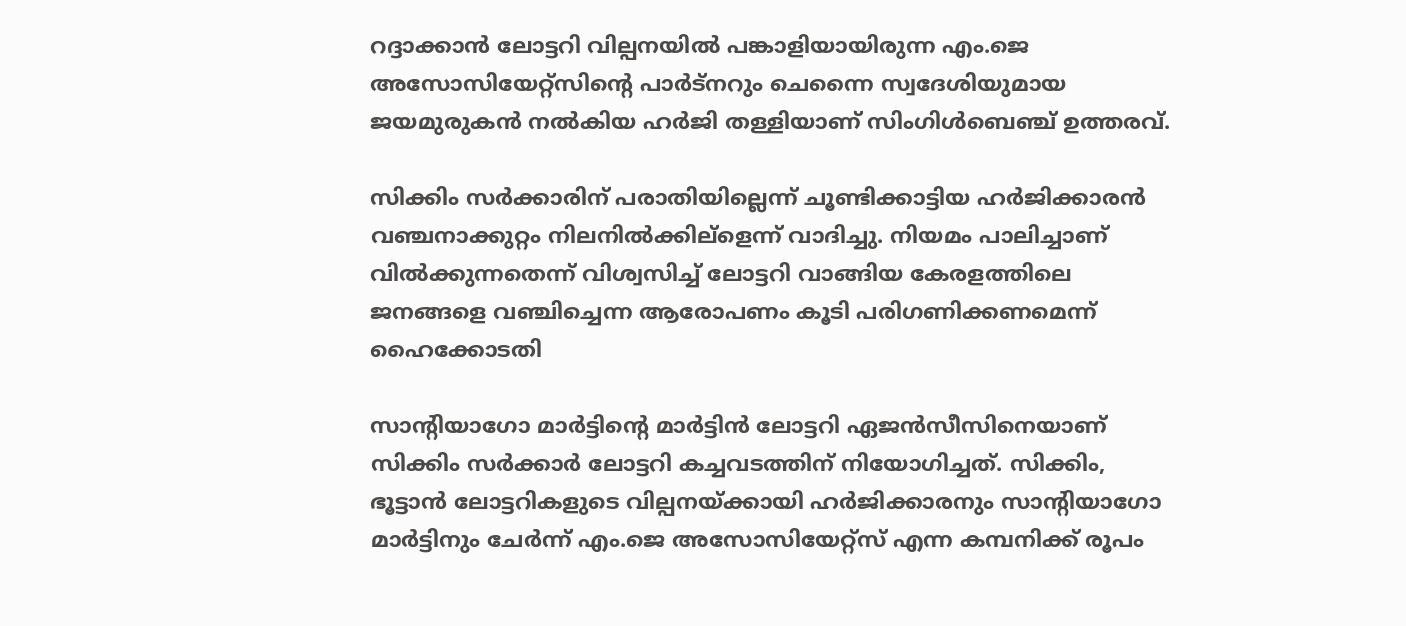റദ്ദാക്കാൻ ലോട്ടറി വില്പനയിൽ പങ്കാളിയായിരുന്ന എം.ജെ അസോസിയേറ്റ്സിന്റെ പാർട്നറും ചെന്നൈ സ്വദേശിയുമായ ജയമുരുകൻ നൽകിയ ഹർജി തള്ളിയാണ് സിംഗിൾബെഞ്ച് ഉത്തരവ്.

സിക്കിം സർക്കാരിന് പരാതിയില്ലെന്ന് ചൂണ്ടിക്കാട്ടിയ ഹർജിക്കാരൻ വഞ്ചനാക്കുറ്റം നിലനിൽക്കില്ളെന്ന് വാദിച്ചു. നിയമം പാലിച്ചാണ് വിൽക്കുന്നതെന്ന് വിശ്വസിച്ച് ലോട്ടറി വാങ്ങിയ കേരളത്തിലെ ജനങ്ങളെ വഞ്ചിച്ചെന്ന ആരോപണം കൂടി പരിഗണിക്കണമെന്ന് ഹൈക്കോടതി

സാന്റിയാഗോ മാർട്ടിന്റെ മാർട്ടിൻ ലോട്ടറി ഏജൻസീസിനെയാണ് സിക്കിം സർക്കാർ ലോട്ടറി കച്ചവടത്തിന് നിയോഗിച്ചത്. സിക്കിം, ഭൂട്ടാൻ ലോട്ടറികളുടെ വില്പനയ്ക്കായി ഹർജിക്കാരനും സാന്റിയാഗോ മാർട്ടിനും ചേർന്ന് എം.ജെ അസോസിയേറ്റ്സ് എന്ന കമ്പനിക്ക് രൂപം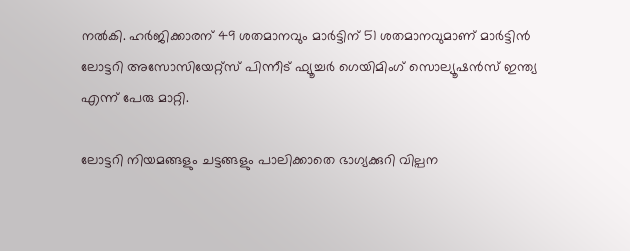നൽകി. ഹർജിക്കാരന് 49 ശതമാനവും മാർട്ടിന് 51 ശതമാനവുമാണ് മാർട്ടിൻ ലോട്ടറി അസോസിയേറ്റ്സ് പിന്നീട് ഫ്യൂച്ചർ ഗെയിമിംഗ് സൊല്യൂഷൻസ് ഇന്ത്യ എന്ന് പേരു മാറ്റി.

ലോട്ടറി നിയമങ്ങളും ചട്ടങ്ങളും പാലിക്കാതെ ഭാഗ്യക്കുറി വില്പന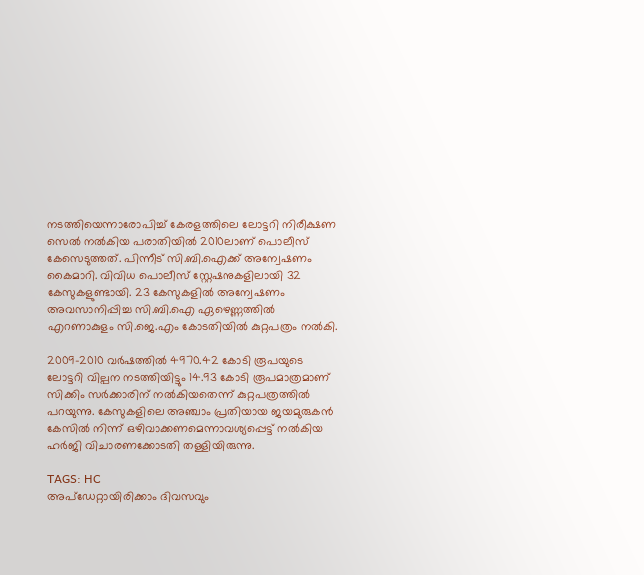നടത്തിയെന്നാരോപിച്ച് കേരളത്തിലെ ലോട്ടറി നിരീക്ഷണ സെൽ നൽകിയ പരാതിയിൽ 2010ലാണ് പൊലീസ് കേസെടുത്തത്. പിന്നീട് സി.ബി.ഐക്ക് അന്വേഷണം കൈമാറി. വിവിധ പൊലീസ് സ്റ്റേഷനുകളിലായി 32 കേസുകളുണ്ടായി. 23 കേസുകളിൽ അന്വേഷണം അവസാനിപ്പിച്ച സി.ബി.ഐ ഏഴെണ്ണത്തിൽ എറണാകുളം സി.ജെ.എം കോടതിയിൽ കുറ്റപത്രം നൽകി.

2009-2010 വർഷത്തിൽ 4970.42 കോടി രൂപയുടെ ലോട്ടറി വില്പന നടത്തിയിട്ടും 14.93 കോടി രൂപമാത്രമാണ് സിക്കിം സർക്കാരിന് നൽകിയതെന്ന് കുറ്റപത്രത്തിൽ പറയുന്നു. കേസുകളിലെ അഞ്ചാം പ്രതിയായ ജയമുരുകൻ കേസിൽ നിന്ന് ഒഴിവാക്കണമെന്നാവശ്യപ്പെട്ട് നൽകിയ ഹർജി വിചാരണക്കോടതി തള്ളിയിരുന്നു.

TAGS: HC
അപ്ഡേറ്റായിരിക്കാം ദിവസവും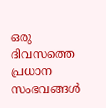ഒരു ദിവസത്തെ പ്രധാന സംഭവങ്ങൾ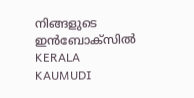നിങ്ങളുടെ ഇൻബോക്സിൽ
KERALA KAUMUDI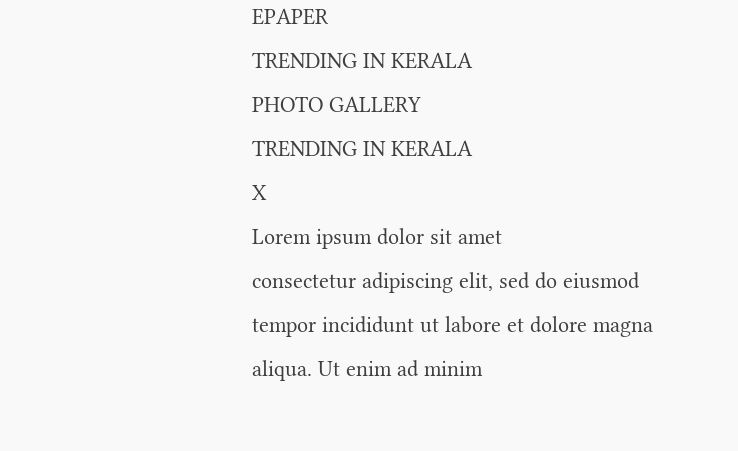EPAPER
TRENDING IN KERALA
PHOTO GALLERY
TRENDING IN KERALA
X
Lorem ipsum dolor sit amet
consectetur adipiscing elit, sed do eiusmod tempor incididunt ut labore et dolore magna aliqua. Ut enim ad minim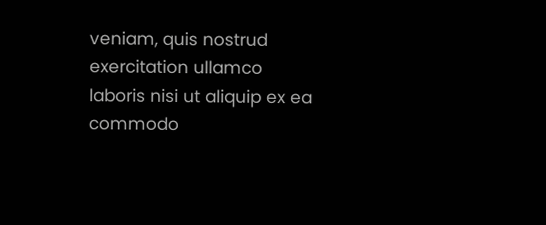veniam, quis nostrud exercitation ullamco laboris nisi ut aliquip ex ea commodo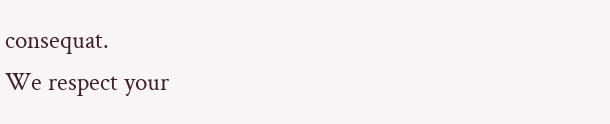consequat.
We respect your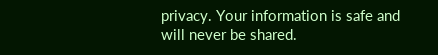privacy. Your information is safe and will never be shared.